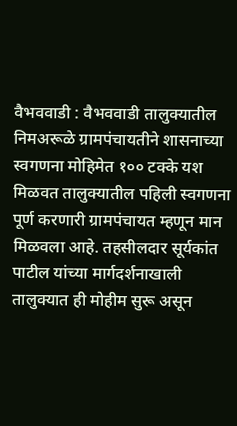वैभववाडी : वैभववाडी तालुक्यातील निमअरूळे ग्रामपंचायतीने शासनाच्या स्वगणना मोहिमेत १०० टक्के यश मिळवत तालुक्यातील पहिली स्वगणना पूर्ण करणारी ग्रामपंचायत म्हणून मान मिळवला आहे. तहसीलदार सूर्यकांत पाटील यांच्या मार्गदर्शनाखाली तालुक्यात ही मोहीम सुरू असून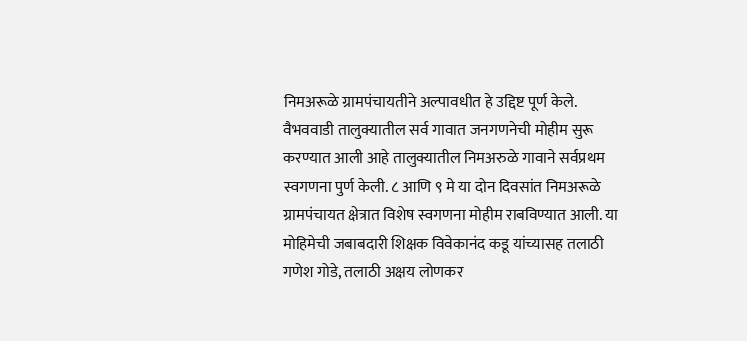निमअरूळे ग्रामपंचायतीने अल्पावधीत हे उद्दिष्ट पूर्ण केले.
वैभववाडी तालुक्यातील सर्व गावात जनगणनेची मोहीम सुरू करण्यात आली आहे तालुक्यातील निमअरुळे गावाने सर्वप्रथम स्वगणना पुर्ण केली. ८ आणि ९ मे या दोन दिवसांत निमअरूळे ग्रामपंचायत क्षेत्रात विशेष स्वगणना मोहीम राबविण्यात आली. या मोहिमेची जबाबदारी शिक्षक विवेकानंद कडू यांच्यासह तलाठी गणेश गोडे, तलाठी अक्षय लोणकर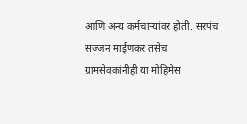आणि अन्य कर्मचाऱ्यांवर होती. सरपंच सज्जन माईणकर तसेच ग्रामसेवकांनीही या मोहिमेस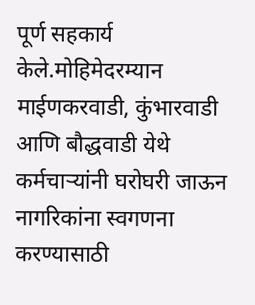पूर्ण सहकार्य केले.मोहिमेदरम्यान माईणकरवाडी, कुंभारवाडी आणि बौद्धवाडी येथे कर्मचाऱ्यांनी घरोघरी जाऊन नागरिकांना स्वगणना करण्यासाठी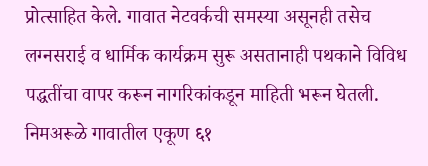प्रोत्साहित केले. गावात नेटवर्कची समस्या असूनही तसेच लग्नसराई व धार्मिक कार्यक्रम सुरू असतानाही पथकाने विविध पद्धतींचा वापर करून नागरिकांकडून माहिती भरून घेतली. निमअरूळे गावातील एकूण ६१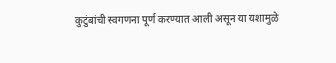कुटुंबांची स्वगणना पूर्ण करण्यात आली असून या यशामुळे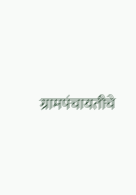ग्रामपंचायतीचे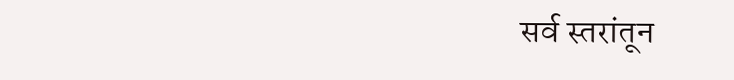सर्व स्तरांतून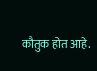कौतुक होत आहे.